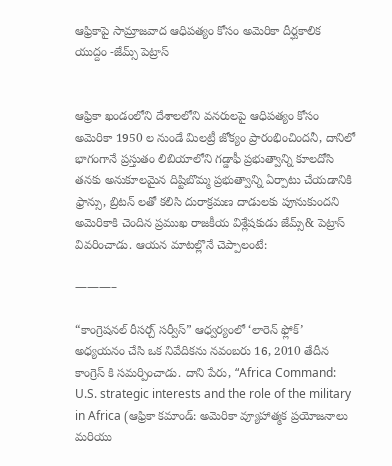ఆఫ్రికాపై సామ్రాజవాద ఆధిపత్యం కోసం అమెరికా దీర్ఘకాలిక యుద్దం -జేమ్స్ పెట్రాస్


ఆఫ్రికా ఖండంలోని దేశాలలోని వనరులపై ఆధిపత్యం కోసం అమెరికా 1950 ల నుండే మిలట్రీ జోక్యం ప్రారంభించిందనీ, దానిలో భాగంగానే ప్రస్తుతం లిబియాలోని గడ్డాఫీ ప్రభుత్వాన్ని కూలదోసి తనకు అనుకూలమైన దిష్టిబొమ్మ ప్రభుత్వాన్ని ఏర్పాటు చేయడానికి ఫ్రాన్సు, బ్రిటన్ లతో కలిసి దురాక్రమణ దాడులకు పూనుకుందని అమెరికాకి చెందిన ప్రముఖ రాజకీయ విశ్లేషకుడు జేమ్స్& పెట్రాస్ వివరించాడు. ఆయన మాటల్లొనే చెప్పాలంటే:

———–

“కాంగ్రెషనల్ రీసర్చ్ సర్వీస్” ఆధ్వర్యంలో ‘లారెన్ ఫ్లోక్’ అధ్యయనం చేసి ఒక నివేదికను నవంబరు 16, 2010 తేదీన కాంగ్రెస్ కి సమర్పించాడు. దాని పేరు, “Africa Command: U.S. strategic interests and the role of the military in Africa (ఆఫ్రికా కమాండ్: అమెరికా వ్యూహాత్మక ప్రయోజనాలు మరియు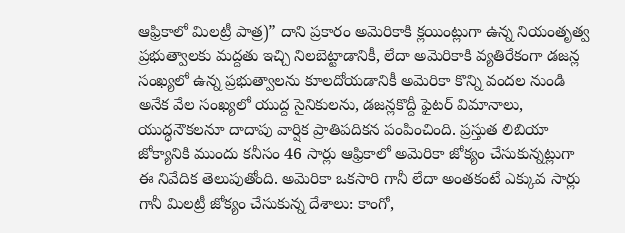ఆఫ్రికాలో మిలట్రీ పాత్ర)” దాని ప్రకారం అమెరికాకి క్లయింట్లుగా ఉన్న నియంతృత్వ ప్రభుత్వాలకు మద్దతు ఇచ్చి నిలబెట్టాడానికీ, లేదా అమెరికాకి వ్యతిరేకంగా డజన్ల సంఖ్యలో ఉన్న ప్రభుత్వాలను కూలదోయడానికీ అమెరికా కొన్ని వందల నుండి అనేక వేల సంఖ్యలో యుద్ద సైనికులను, డజన్లకొద్దీ ఫైటర్ విమానాలు, యుద్ధనౌకలనూ దాదాపు వార్షిక ప్రాతిపదికన పంపించింది. ప్రస్తుత లిబియా జోక్యానికి ముందు కనీసం 46 సార్లు ఆఫ్రికాలో అమెరికా జోక్యం చేసుకున్నట్లుగా ఈ నివేదిక తెలుపుతోంది. అమెరికా ఒకసారి గానీ లేదా అంతకంటే ఎక్కువ సార్లు గానీ మిలట్రీ జోక్యం చేసుకున్న దేశాలు: కాంగో,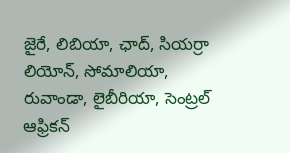జైరే, లిబియా, ఛాద్, సియర్రా లియోన్, సోమాలియా, రువాండా, లైబీరియా, సెంట్రల్ ఆఫ్రికన్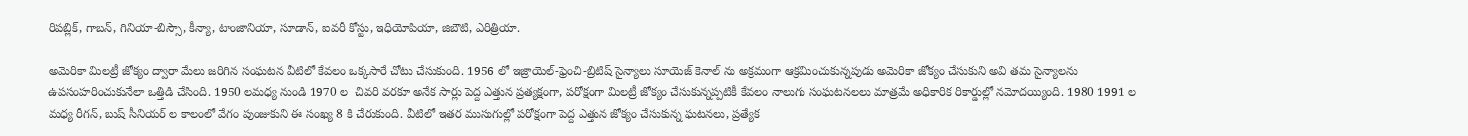రిపబ్లిక్, గాబన్, గినియా-బిస్సౌ, కీన్యా, టాంజానియా, సూడాన్, ఐవరీ కోస్టు, ఇధియోపియా, జిబౌటి, ఎరిత్రియా.

అమెరికా మిలట్రీ జోక్యం ద్వారా మేలు జరిగిన సంఘటన వీటిలో కేవలం ఒక్కసారే చోటు చేసుకుంది. 1956 లో ఇజ్రాయెల్-ఫ్రెంచి-బ్రిటిష్ సైన్యాలు సూయెజ్ కెనాల్ ను అక్రమంగా ఆక్రమించుకున్నపుడు అమెరికా జోక్యం చేసుకుని అవి తమ సైన్యాలను ఉపసంహరించుకునేలా ఒత్తిడి చేసింది. 1950 లమధ్య నుండి 1970 ల  చివరి వరకూ అనేక సార్లు పెద్ద ఎత్తున ప్రత్యక్షంగా, పరోక్షంగా మిలట్రీ జోక్యం చేసుకున్నప్పటికీ కేవలం నాలుగు సంఘటనలలు మాత్రమే అధికారిక రికార్డుల్లో నమోదయ్యింది. 1980 1991 ల మధ్య రీగన్, బుష్ సీనియర్ ల కాలంలో వేగం పుంజుకుని ఈ సంఖ్య 8 కి చేరుకుంది. వీటిలో ఇతర ముసుగుల్లో పరోక్షంగా పెద్ద ఎత్తున జోక్యం చేసుకున్న ఘటనలు, ప్రత్యేక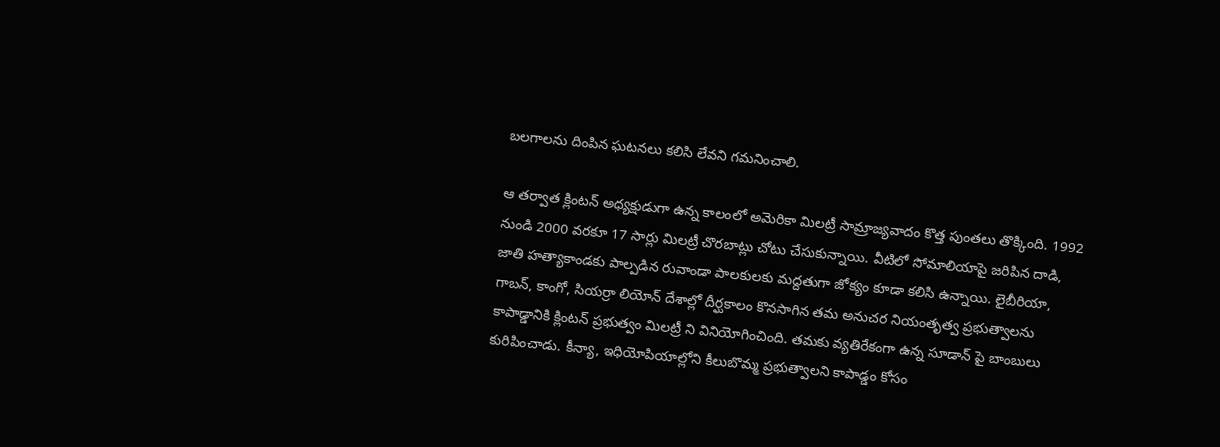బలగాలను దింపిన ఘటనలు కలిసి లేవని గమనించాలి.

ఆ తర్వాత క్లింటన్ అధ్యక్షుడుగా ఉన్న కాలంలో అమెరికా మిలట్రీ సామ్రాజ్యవాదం కొత్త పుంతలు తొక్కింది. 1992 నుండి 2000 వరకూ 17 సార్లు మిలట్రీ చొరబాట్లు చోటు చేసుకున్నాయి. వీటిలో సోమాలియాపై జరిపిన దాడి, జాతి హత్యాకాండకు పాల్పడిన రువాండా పాలకులకు మద్దతుగా జోక్యం కూడా కలిసి ఉన్నాయి. లైబీరియా, గాబన్, కాంగో, సియర్రా లియోన్ దేశాల్లో దీర్ఘకాలం కొనసాగిన తమ అనుచర నియంతృత్వ ప్రభుత్వాలను కాపాడ్డానికి క్లింటన్ ప్రభుత్వం మిలట్రీ ని వినియోగించింది. తమకు వ్యతిరేకంగా ఉన్న సూడాన్ పై బాంబులు కురిపించాడు. కీన్యా, ఇధియోపియాల్లోని కీలుబొమ్మ ప్రభుత్వాలని కాపాడ్డం కోసం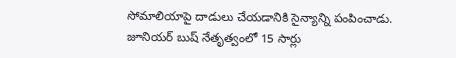సోమాలియాపై దాడులు చేయడానికి సైన్యాన్ని పంపించాడు. జూనియర్ బుష్ నేతృత్వంలో 15 సార్లు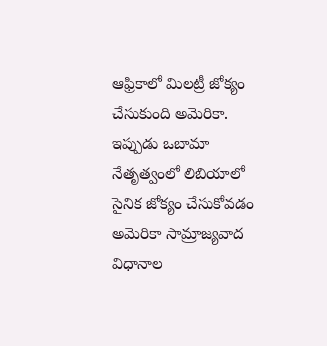ఆఫ్రికాలో మిలట్రీ జోక్యం చేసుకుంది అమెరికా. ఇప్పుడు ఒబామా నేతృత్వంలో లిబియాలో సైనిక జోక్యం చేసుకోవడం అమెరికా సామ్రాజ్యవాద విధానాల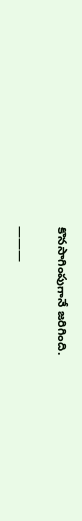కొనసాగింపుగానే జరిగింది.

———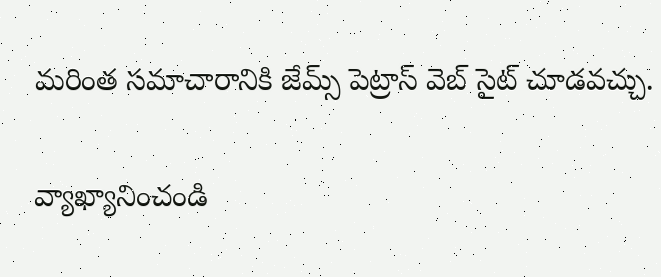మరింత సమాచారానికి జేమ్స్ పెట్రాస్ వెబ్ సైట్ చూడవచ్చు.

వ్యాఖ్యానించండి